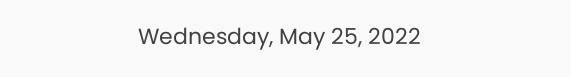Wednesday, May 25, 2022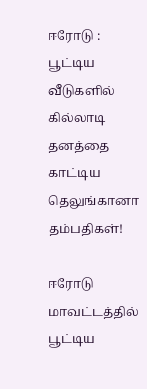ஈரோடு : பூட்டிய வீடுகளில் கில்லாடி தனத்தை காட்டிய தெலுங்கானா தம்பதிகள்!

ஈரோடு மாவட்டத்தில் பூட்டிய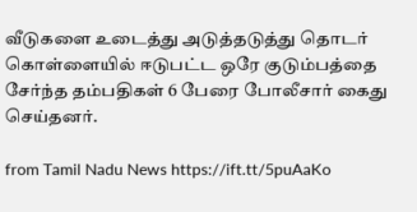வீடுகளை உடைத்து அடுத்தடுத்து தொடர் கொள்ளையில் ஈடுபட்ட ஒரே குடும்பத்தை சேர்ந்த தம்பதிகள் 6 பேரை போலீசார் கைது செய்தனர்.

from Tamil Nadu News https://ift.tt/5puAaKo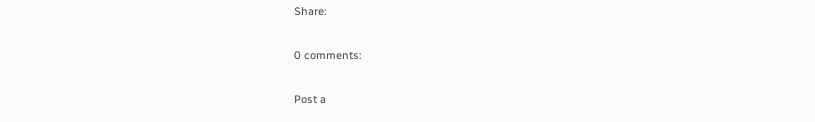Share:

0 comments:

Post a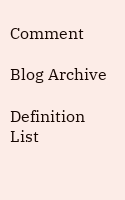Comment

Blog Archive

Definition List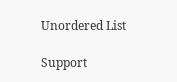Unordered List

Support